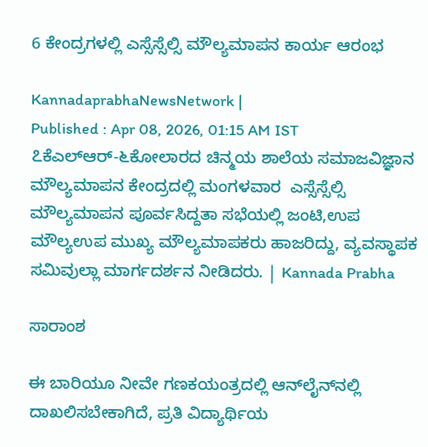6 ಕೇಂದ್ರಗಳಲ್ಲಿ ಎಸ್ಸೆಸ್ಸೆಲ್ಸಿ ಮೌಲ್ಯಮಾಪನ ಕಾರ್ಯ ಆರಂಭ

KannadaprabhaNewsNetwork |
Published : Apr 08, 2026, 01:15 AM IST
೭ಕೆಎಲ್‌ಆರ್-೬ಕೋಲಾರದ ಚಿನ್ಮಯ ಶಾಲೆಯ ಸಮಾಜವಿಜ್ಞಾನ ಮೌಲ್ಯಮಾಪನ ಕೇಂದ್ರದಲ್ಲಿ ಮಂಗಳವಾರ  ಎಸ್ಸೆಸ್ಸೆಲ್ಸಿ ಮೌಲ್ಯಮಾಪನ ಪೂರ್ವಸಿದ್ದತಾ ಸಭೆಯಲ್ಲಿ ಜಂಟಿ,ಉಪ ಮೌಲ್ಯಉಪ ಮುಖ್ಯ ಮೌಲ್ಯಮಾಪಕರು ಹಾಜರಿದ್ದು, ವ್ಯವಸ್ಥಾಪಕ ಸಮಿವುಲ್ಲಾ ಮಾರ್ಗದರ್ಶನ ನೀಡಿದರು. | Kannada Prabha

ಸಾರಾಂಶ

ಈ ಬಾರಿಯೂ ನೀವೇ ಗಣಕಯಂತ್ರದಲ್ಲಿ ಆನ್‌ಲೈನ್‌ನಲ್ಲಿ ದಾಖಲಿಸಬೇಕಾಗಿದೆ, ಪ್ರತಿ ವಿದ್ಯಾರ್ಥಿಯ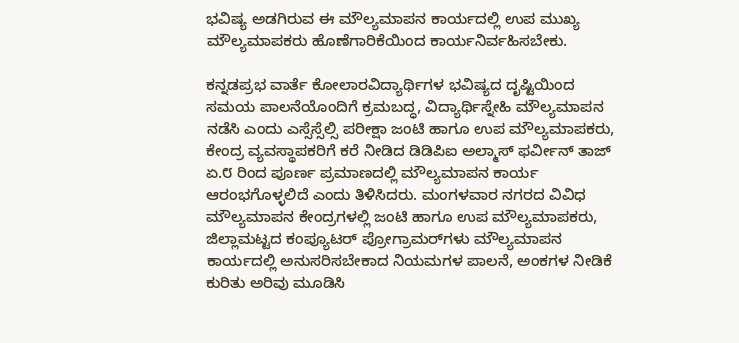ಭವಿಷ್ಯ ಅಡಗಿರುವ ಈ ಮೌಲ್ಯಮಾಪನ ಕಾರ್ಯದಲ್ಲಿ ಉಪ ಮುಖ್ಯ ಮೌಲ್ಯಮಾಪಕರು ಹೊಣೆಗಾರಿಕೆಯಿಂದ ಕಾರ್ಯನಿರ್ವಹಿಸಬೇಕು.

ಕನ್ನಡಪ್ರಭ ವಾರ್ತೆ ಕೋಲಾರವಿದ್ಯಾರ್ಥಿಗಳ ಭವಿಷ್ಯದ ದೃಷ್ಟಿಯಿಂದ ಸಮಯ ಪಾಲನೆಯೊಂದಿಗೆ ಕ್ರಮಬದ್ಧ, ವಿದ್ಯಾರ್ಥಿಸ್ನೇಹಿ ಮೌಲ್ಯಮಾಪನ ನಡೆಸಿ ಎಂದು ಎಸ್ಸೆಸ್ಸೆಲ್ಸಿ ಪರೀಕ್ಷಾ ಜಂಟಿ ಹಾಗೂ ಉಪ ಮೌಲ್ಯಮಾಪಕರು, ಕೇಂದ್ರ ವ್ಯವಸ್ಥಾಪಕರಿಗೆ ಕರೆ ನೀಡಿದ ಡಿಡಿಪಿಐ ಅಲ್ಮಾಸ್ ಫರ್ವೀನ್ ತಾಜ್ ಏ.೮ ರಿಂದ ಪೂರ್ಣ ಪ್ರಮಾಣದಲ್ಲಿ ಮೌಲ್ಯಮಾಪನ ಕಾರ್ಯ ಆರಂಭಗೊಳ್ಳಲಿದೆ ಎಂದು ತಿಳಿಸಿದರು. ಮಂಗಳವಾರ ನಗರದ ವಿವಿಧ ಮೌಲ್ಯಮಾಪನ ಕೇಂದ್ರಗಳಲ್ಲಿ ಜಂಟಿ ಹಾಗೂ ಉಪ ಮೌಲ್ಯಮಾಪಕರು, ಜಿಲ್ಲಾಮಟ್ಟದ ಕಂಪ್ಯೂಟರ್ ಪ್ರೋಗ್ರಾಮರ್‌ಗಳು ಮೌಲ್ಯಮಾಪನ ಕಾರ್ಯದಲ್ಲಿ ಅನುಸರಿಸಬೇಕಾದ ನಿಯಮಗಳ ಪಾಲನೆ, ಅಂಕಗಳ ನೀಡಿಕೆ ಕುರಿತು ಅರಿವು ಮೂಡಿಸಿ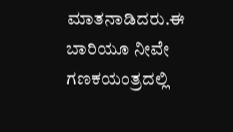ಮಾತನಾಡಿದರು.ಈ ಬಾರಿಯೂ ನೀವೇ ಗಣಕಯಂತ್ರದಲ್ಲಿ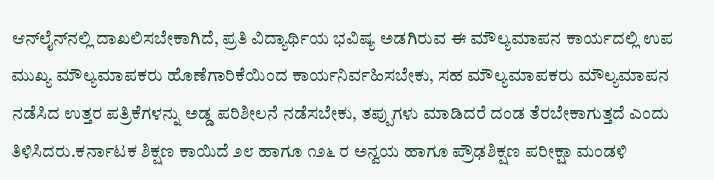ಆನ್‌ಲೈನ್‌ನಲ್ಲಿ ದಾಖಲಿಸಬೇಕಾಗಿದೆ, ಪ್ರತಿ ವಿದ್ಯಾರ್ಥಿಯ ಭವಿಷ್ಯ ಅಡಗಿರುವ ಈ ಮೌಲ್ಯಮಾಪನ ಕಾರ್ಯದಲ್ಲಿ ಉಪ ಮುಖ್ಯ ಮೌಲ್ಯಮಾಪಕರು ಹೊಣೆಗಾರಿಕೆಯಿಂದ ಕಾರ್ಯನಿರ್ವಹಿಸಬೇಕು, ಸಹ ಮೌಲ್ಯಮಾಪಕರು ಮೌಲ್ಯಮಾಪನ ನಡೆಸಿದ ಉತ್ತರ ಪತ್ರಿಕೆಗಳನ್ನು ಅಡ್ಡ ಪರಿಶೀಲನೆ ನಡೆಸಬೇಕು, ತಪ್ಪುಗಳು ಮಾಡಿದರೆ ದಂಡ ತೆರಬೇಕಾಗುತ್ತದೆ ಎಂದು ತಿಳಿಸಿದರು.ಕರ್ನಾಟಕ ಶಿಕ್ಷಣ ಕಾಯಿದೆ ೨೮ ಹಾಗೂ ೧೨೬ ರ ಅನ್ವಯ ಹಾಗೂ ಪ್ರೌಢಶಿಕ್ಷಣ ಪರೀಕ್ಷಾ ಮಂಡಳಿ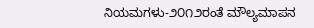ನಿಯಮಗಳು-೨೦೧೨ರಂತೆ ಮೌಲ್ಯಮಾಪನ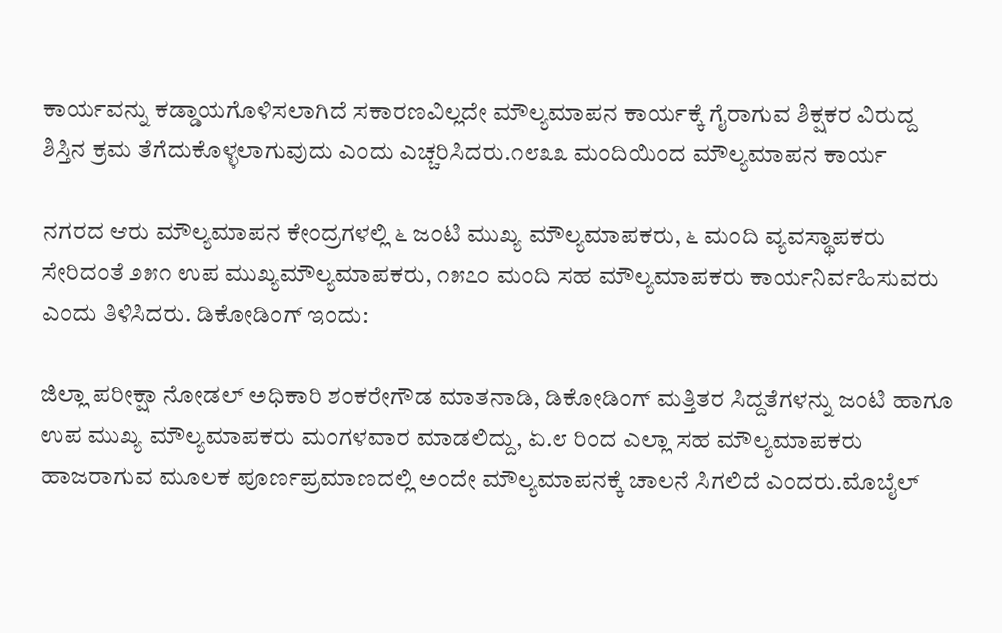ಕಾರ್ಯವನ್ನು ಕಡ್ಡಾಯಗೊಳಿಸಲಾಗಿದೆ ಸಕಾರಣವಿಲ್ಲದೇ ಮೌಲ್ಯಮಾಪನ ಕಾರ್ಯಕ್ಕೆ ಗೈರಾಗುವ ಶಿಕ್ಷಕರ ವಿರುದ್ದ ಶಿಸ್ತಿನ ಕ್ರಮ ತೆಗೆದುಕೊಳ್ಳಲಾಗುವುದು ಎಂದು ಎಚ್ಚರಿಸಿದರು.೧೮೩೩ ಮಂದಿಯಿಂದ ಮೌಲ್ಯಮಾಪನ ಕಾರ್ಯ

ನಗರದ ಆರು ಮೌಲ್ಯಮಾಪನ ಕೇಂದ್ರಗಳಲ್ಲಿ ೬ ಜಂಟಿ ಮುಖ್ಯ ಮೌಲ್ಯಮಾಪಕರು, ೬ ಮಂದಿ ವ್ಯವಸ್ಥಾಪಕರು ಸೇರಿದಂತೆ ೨೫೧ ಉಪ ಮುಖ್ಯಮೌಲ್ಯಮಾಪಕರು, ೧೫೭೦ ಮಂದಿ ಸಹ ಮೌಲ್ಯಮಾಪಕರು ಕಾರ್ಯನಿರ್ವಹಿಸುವರು ಎಂದು ತಿಳಿಸಿದರು. ಡಿಕೋಡಿಂಗ್ ಇಂದು:

ಜಿಲ್ಲಾ ಪರೀಕ್ಷಾ ನೋಡಲ್ ಅಧಿಕಾರಿ ಶಂಕರೇಗೌಡ ಮಾತನಾಡಿ, ಡಿಕೋಡಿಂಗ್ ಮತ್ತಿತರ ಸಿದ್ದತೆಗಳನ್ನು ಜಂಟಿ ಹಾಗೂ ಉಪ ಮುಖ್ಯ ಮೌಲ್ಯಮಾಪಕರು ಮಂಗಳವಾರ ಮಾಡಲಿದ್ದು, ಏ.೮ ರಿಂದ ಎಲ್ಲಾ ಸಹ ಮೌಲ್ಯಮಾಪಕರು ಹಾಜರಾಗುವ ಮೂಲಕ ಪೂರ್ಣಪ್ರಮಾಣದಲ್ಲಿ ಅಂದೇ ಮೌಲ್ಯಮಾಪನಕ್ಕೆ ಚಾಲನೆ ಸಿಗಲಿದೆ ಎಂದರು.ಮೊಬೈಲ್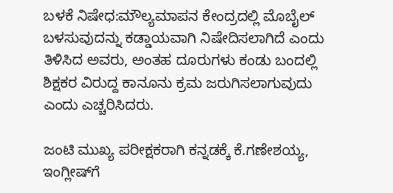ಬಳಕೆ ನಿಷೇಧ:ಮೌಲ್ಯಮಾಪನ ಕೇಂದ್ರದಲ್ಲಿ ಮೊಬೈಲ್ ಬಳಸುವುದನ್ನು ಕಡ್ಡಾಯವಾಗಿ ನಿಷೇದಿಸಲಾಗಿದೆ ಎಂದು ತಿಳಿಸಿದ ಅವರು, ಅಂತಹ ದೂರುಗಳು ಕಂಡು ಬಂದಲ್ಲಿ ಶಿಕ್ಷಕರ ವಿರುದ್ದ ಕಾನೂನು ಕ್ರಮ ಜರುಗಿಸಲಾಗುವುದು ಎಂದು ಎಚ್ಚರಿಸಿದರು.

ಜಂಟಿ ಮುಖ್ಯ ಪರೀಕ್ಷಕರಾಗಿ ಕನ್ನಡಕ್ಕೆ ಕೆ.ಗಣೇಶಯ್ಯ, ಇಂಗ್ಲೀಷ್‌ಗೆ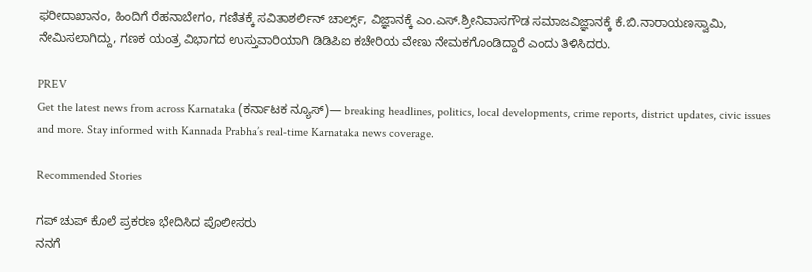ಫರೀದಾಖಾನಂ, ಹಿಂದಿಗೆ ರೆಹನಾಬೇಗಂ, ಗಣಿತಕ್ಕೆ ಸವಿತಾಶರ್ಲಿನ್ ಚಾರ್ಲ್ಸ್, ವಿಜ್ಞಾನಕ್ಕೆ ಎಂ.ಎಸ್.ಶ್ರೀನಿವಾಸಗೌಡ ಸಮಾಜವಿಜ್ಞಾನಕ್ಕೆ ಕೆ.ಬಿ.ನಾರಾಯಣಸ್ವಾಮಿ, ನೇಮಿಸಲಾಗಿದ್ದು, ಗಣಕ ಯಂತ್ರ ವಿಭಾಗದ ಉಸ್ತುವಾರಿಯಾಗಿ ಡಿಡಿಪಿಐ ಕಚೇರಿಯ ವೇಣು ನೇಮಕಗೊಂಡಿದ್ದಾರೆ ಎಂದು ತಿಳಿಸಿದರು.

PREV
Get the latest news from across Karnataka (ಕರ್ನಾಟಕ ನ್ಯೂಸ್)— breaking headlines, politics, local developments, crime reports, district updates, civic issues and more. Stay informed with Kannada Prabha’s real‑time Karnataka news coverage.

Recommended Stories

ಗಪ್‌ ಚುಪ್‌ ಕೊಲೆ ಪ್ರಕರಣ ಭೇದಿಸಿದ ಪೊಲೀಸರು
ನನಗೆ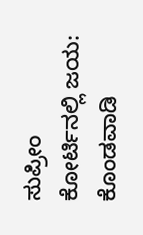ಸುಪ್ರೀಂ ಕೋರ್ಟಿನಲ್ಲಿ ಜಯ: ಕೊಂಡವಾಡಿ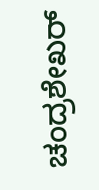ಚಂದ್ರಶೇಖರ್